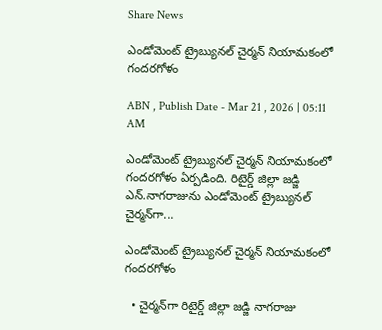Share News

ఎండోమెంట్‌ ట్రైబ్యునల్‌ చైర్మన్‌ నియామకంలో గందరగోళం

ABN , Publish Date - Mar 21 , 2026 | 05:11 AM

ఎండోమెంట్‌ ట్రైబ్యునల్‌ చైర్మన్‌ నియామకంలో గందరగోళం ఏర్పడింది. రిటైర్డ్‌ జిల్లా జడ్జి ఎన్‌.నాగరాజును ఎండోమెంట్‌ ట్రైబ్యునల్‌ చైర్మన్‌గా...

ఎండోమెంట్‌ ట్రైబ్యునల్‌ చైర్మన్‌ నియామకంలో గందరగోళం

  • చైర్మన్‌గా రిటైర్డ్‌ జిల్లా జడ్జి నాగరాజు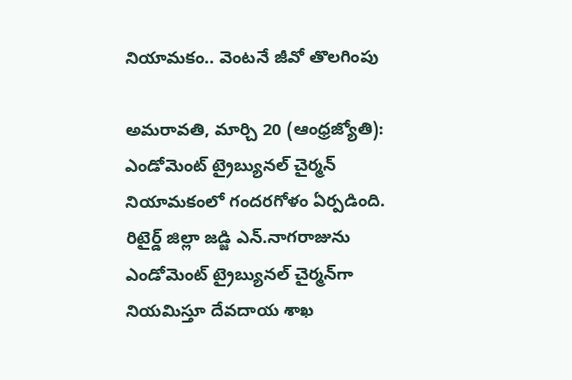నియామకం.. వెంటనే జీవో తొలగింపు

అమరావతి, మార్చి 20 (ఆంధ్రజ్యోతి): ఎండోమెంట్‌ ట్రైబ్యునల్‌ చైర్మన్‌ నియామకంలో గందరగోళం ఏర్పడింది. రిటైర్డ్‌ జిల్లా జడ్జి ఎన్‌.నాగరాజును ఎండోమెంట్‌ ట్రైబ్యునల్‌ చైర్మన్‌గా నియమిస్తూ దేవదాయ శాఖ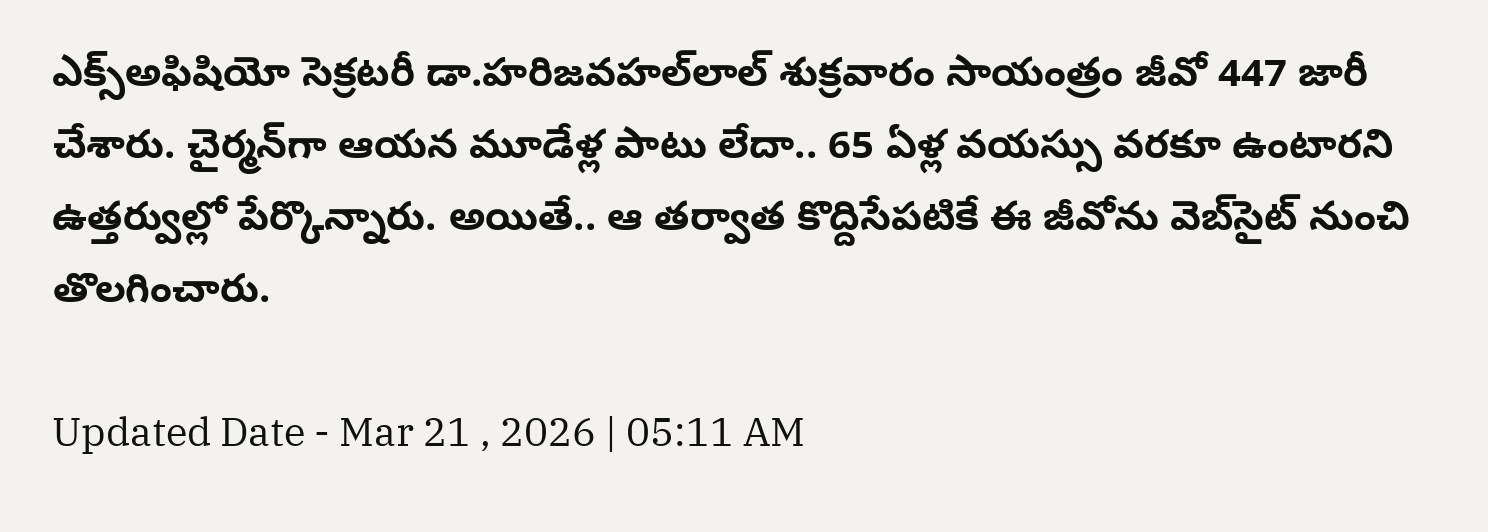ఎక్స్‌అఫిషియో సెక్రటరీ డా.హరిజవహల్‌లాల్‌ శుక్రవారం సాయంత్రం జీవో 447 జారీ చేశారు. చైర్మన్‌గా ఆయన మూడేళ్ల పాటు లేదా.. 65 ఏళ్ల వయస్సు వరకూ ఉంటారని ఉత్తర్వుల్లో పేర్కొన్నారు. అయితే.. ఆ తర్వాత కొద్దిసేపటికే ఈ జీవోను వెబ్‌సైట్‌ నుంచి తొలగించారు.

Updated Date - Mar 21 , 2026 | 05:11 AM